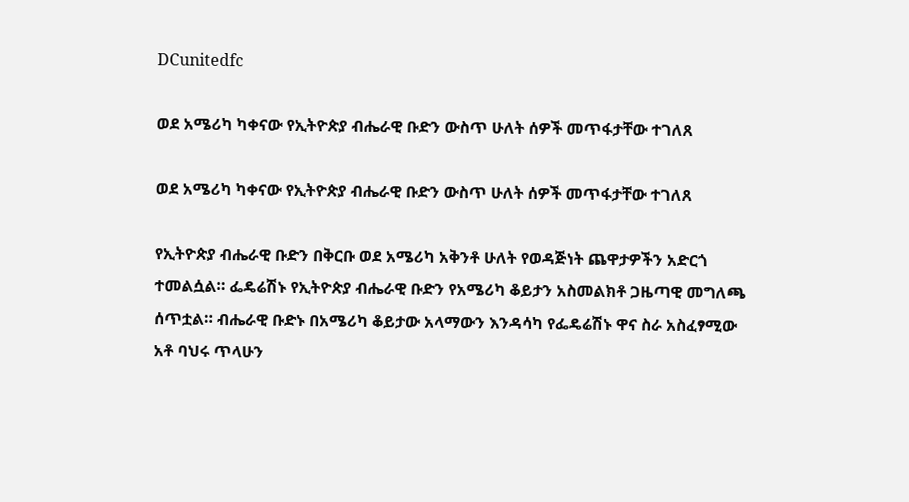DCunitedfc

ወደ አሜሪካ ካቀናው የኢትዮጵያ ብሔራዊ ቡድን ውስጥ ሁለት ሰዎች መጥፋታቸው ተገለጸ

ወደ አሜሪካ ካቀናው የኢትዮጵያ ብሔራዊ ቡድን ውስጥ ሁለት ሰዎች መጥፋታቸው ተገለጸ

የኢትዮጵያ ብሔራዊ ቡድን በቅርቡ ወደ አሜሪካ አቅንቶ ሁለት የወዳጅነት ጨዋታዎችን አድርጎ ተመልሷል። ፌዴሬሽኑ የኢትዮጵያ ብሔራዊ ቡድን የአሜሪካ ቆይታን አስመልክቶ ጋዜጣዊ መግለጫ ሰጥቷል። ብሔራዊ ቡድኑ በአሜሪካ ቆይታው አላማውን እንዳሳካ የፌዴሬሽኑ ዋና ስራ አስፈፃሚው አቶ ባህሩ ጥላሁን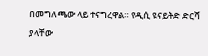በመግለጫው ላይ ተናግረዋል። የዲሲ ዩናይትድ ድርሻ ያላቸው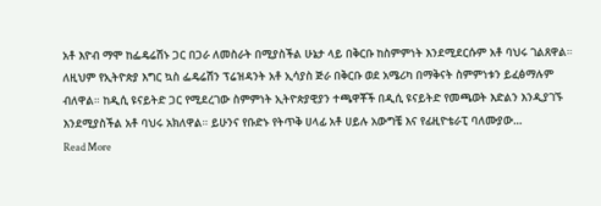አቶ እዮብ ማሞ ከፌዴሬሽኑ ጋር በጋራ ለመስራት በሚያስችል ሁኔታ ላይ በቅርቡ ከስምምነት እንደሚደርሱም አቶ ባህሩ ገልጸዋል። ለዚህም የኢትዮጵያ እግር ኳስ ፌዴሬሽን ፕሬዝዳንት አቶ ኢሳያስ ጅራ በቅርቡ ወደ አሜሪካ በማቅናት ስምምነቱን ይፈፅማሉም ብለዋል። ከዲሲ ዩናይትድ ጋር የሚደረገው ስምምነት ኢትዮጵያዊያን ተጫዋቾች በዲሲ ዩናይትድ የመጫወት እድልን እንዲያገኙ እንደሚያስችል አቶ ባህሩ አክለዋል። ይሁንና የቡድኑ የትጥቅ ሀላፊ አቶ ሀይሉ አውግቼ እና የፊዚዮቴራፒ ባለሙያው…
Read More